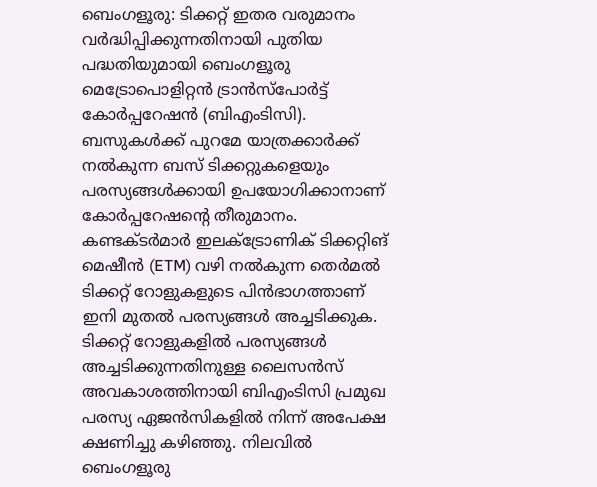ബെംഗളൂരു: ടിക്കറ്റ് ഇതര വരുമാനം വർദ്ധിപ്പിക്കുന്നതിനായി പുതിയ പദ്ധതിയുമായി ബെംഗളൂരു മെട്രോപൊളിറ്റൻ ട്രാൻസ്പോർട്ട് കോർപ്പറേഷൻ (ബിഎംടിസി). ബസുകൾക്ക് പുറമേ യാത്രക്കാർക്ക് നൽകുന്ന ബസ് ടിക്കറ്റുകളെയും പരസ്യങ്ങൾക്കായി ഉപയോഗിക്കാനാണ് കോർപ്പറേഷന്റെ തീരുമാനം. കണ്ടക്ടർമാർ ഇലക്ട്രോണിക് ടിക്കറ്റിങ് മെഷീൻ (ETM) വഴി നൽകുന്ന തെർമൽ ടിക്കറ്റ് റോളുകളുടെ പിൻഭാഗത്താണ് ഇനി മുതൽ പരസ്യങ്ങൾ അച്ചടിക്കുക.
ടിക്കറ്റ് റോളുകളിൽ പരസ്യങ്ങൾ അച്ചടിക്കുന്നതിനുള്ള ലൈസൻസ് അവകാശത്തിനായി ബിഎംടിസി പ്രമുഖ പരസ്യ ഏജൻസികളിൽ നിന്ന് അപേക്ഷ ക്ഷണിച്ചു കഴിഞ്ഞു. നിലവിൽ ബെംഗളൂരു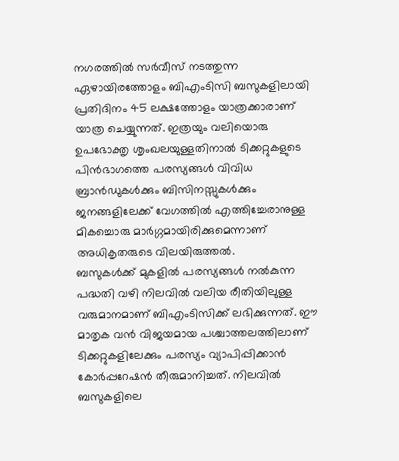നഗരത്തിൽ സർവീസ് നടത്തുന്ന ഏഴായിരത്തോളം ബിഎംടിസി ബസുകളിലായി പ്രതിദിനം 45 ലക്ഷത്തോളം യാത്രക്കാരാണ് യാത്ര ചെയ്യുന്നത്. ഇത്രയും വലിയൊരു ഉപഭോക്തൃ ശൃംഖലയുള്ളതിനാൽ ടിക്കറ്റുകളുടെ പിൻഭാഗത്തെ പരസ്യങ്ങൾ വിവിധ ബ്രാൻഡുകൾക്കും ബിസിനസ്സുകൾക്കും ജനങ്ങളിലേക്ക് വേഗത്തിൽ എത്തിച്ചേരാനുള്ള മികച്ചൊരു മാർഗ്ഗമായിരിക്കുമെന്നാണ് അധികൃതരുടെ വിലയിരുത്തൽ.
ബസുകൾക്ക് മുകളിൽ പരസ്യങ്ങൾ നൽകുന്ന പദ്ധതി വഴി നിലവിൽ വലിയ രീതിയിലുള്ള വരുമാനമാണ് ബിഎംടിസിക്ക് ലഭിക്കുന്നത്. ഈ മാതൃക വൻ വിജയമായ പശ്ചാത്തലത്തിലാണ് ടിക്കറ്റുകളിലേക്കും പരസ്യം വ്യാപിപ്പിക്കാൻ കോർപ്പറേഷൻ തീരുമാനിച്ചത്. നിലവിൽ ബസുകളിലെ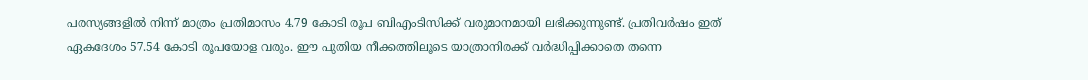പരസ്യങ്ങളിൽ നിന്ന് മാത്രം പ്രതിമാസം 4.79 കോടി രൂപ ബിഎംടിസിക്ക് വരുമാനമായി ലഭിക്കുന്നുണ്ട്. പ്രതിവർഷം ഇത് ഏകദേശം 57.54 കോടി രൂപയോള വരും. ഈ പുതിയ നീക്കത്തിലൂടെ യാത്രാനിരക്ക് വർദ്ധിപ്പിക്കാതെ തന്നെ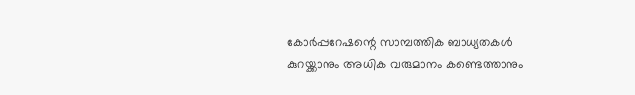കോർപ്പറേഷന്റെ സാമ്പത്തിക ബാധ്യതകൾ കുറയ്ക്കാനും അധിക വരുമാനം കണ്ടെത്താനും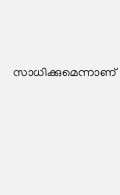സാധിക്കുമെന്നാണ്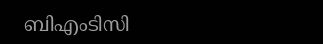ബിഎംടിസി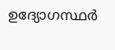ഉദ്യോഗസ്ഥർ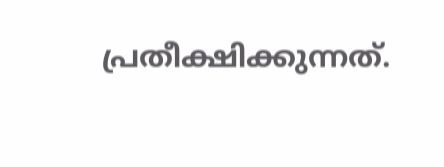പ്രതീക്ഷിക്കുന്നത്.